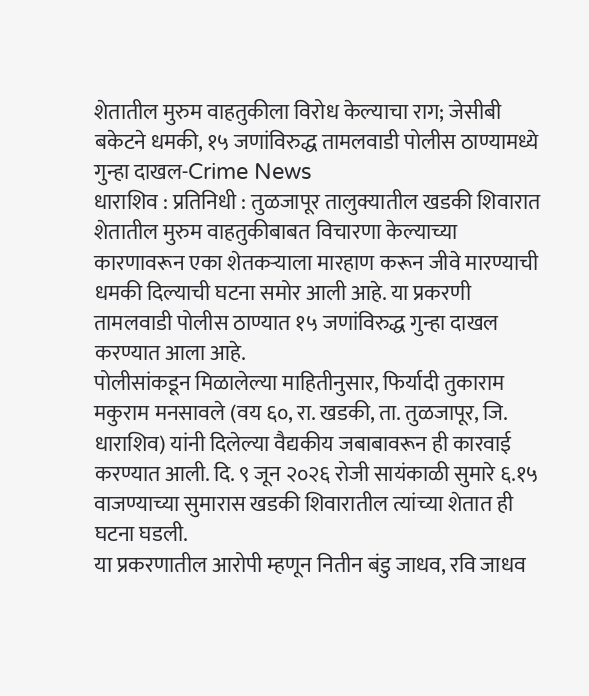शेतातील मुरुम वाहतुकीला विरोध केल्याचा राग; जेसीबी बकेटने धमकी, १५ जणांविरुद्ध तामलवाडी पोलीस ठाण्यामध्ये गुन्हा दाखल-Crime News
धाराशिव : प्रतिनिधी : तुळजापूर तालुक्यातील खडकी शिवारात शेतातील मुरुम वाहतुकीबाबत विचारणा केल्याच्या कारणावरून एका शेतकऱ्याला मारहाण करून जीवे मारण्याची धमकी दिल्याची घटना समोर आली आहे. या प्रकरणी तामलवाडी पोलीस ठाण्यात १५ जणांविरुद्ध गुन्हा दाखल करण्यात आला आहे.
पोलीसांकडून मिळालेल्या माहितीनुसार, फिर्यादी तुकाराम मकुराम मनसावले (वय ६०, रा. खडकी, ता. तुळजापूर, जि. धाराशिव) यांनी दिलेल्या वैद्यकीय जबाबावरून ही कारवाई करण्यात आली. दि. ९ जून २०२६ रोजी सायंकाळी सुमारे ६.१५ वाजण्याच्या सुमारास खडकी शिवारातील त्यांच्या शेतात ही घटना घडली.
या प्रकरणातील आरोपी म्हणून नितीन बंडु जाधव, रवि जाधव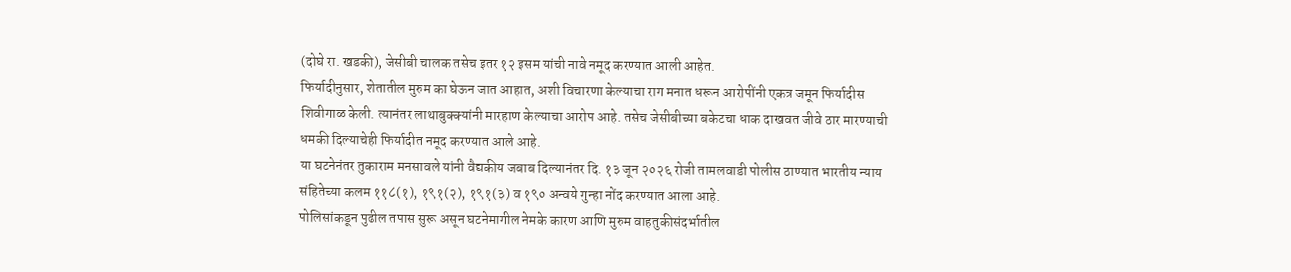(दोघे रा. खडकी), जेसीबी चालक तसेच इतर १२ इसम यांची नावे नमूद करण्यात आली आहेत.
फिर्यादीनुसार, शेतातील मुरुम का घेऊन जात आहात, अशी विचारणा केल्याचा राग मनात धरून आरोपींनी एकत्र जमून फिर्यादीस शिवीगाळ केली. त्यानंतर लाथाबुक्क्यांनी मारहाण केल्याचा आरोप आहे. तसेच जेसीबीच्या बकेटचा धाक दाखवत जीवे ठार मारण्याची धमकी दिल्याचेही फिर्यादीत नमूद करण्यात आले आहे.
या घटनेनंतर तुकाराम मनसावले यांनी वैद्यकीय जबाब दिल्यानंतर दि. १३ जून २०२६ रोजी तामलवाडी पोलीस ठाण्यात भारतीय न्याय संहितेच्या कलम ११८(१), १९१(२), १९१(३) व १९० अन्वये गुन्हा नोंद करण्यात आला आहे.
पोलिसांकडून पुढील तपास सुरू असून घटनेमागील नेमके कारण आणि मुरुम वाहतुकीसंदर्भातील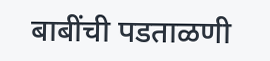बाबींची पडताळणी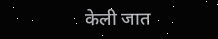केली जात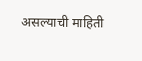असल्याची माहिती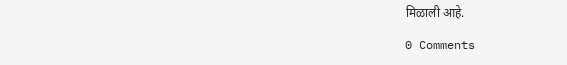मिळाली आहे.

0 Comments